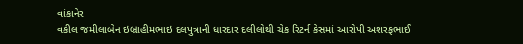વાંકાનેર
વકીલ જમીલાબેન ઇબ્રાહીમભાઇ દલપુત્રાની ધારદાર દલીલોથી ચેક રિટર્ન કેસમાં આરોપી અશરફભાઈ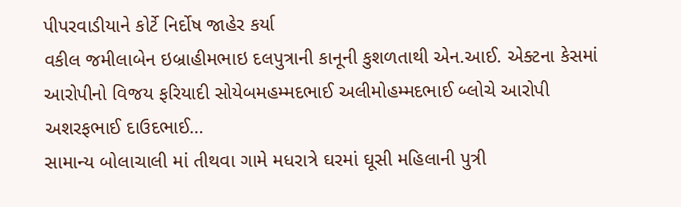પીપરવાડીયાને કોર્ટે નિર્દોષ જાહેર કર્યા
વકીલ જમીલાબેન ઇબ્રાહીમભાઇ દલપુત્રાની કાનૂની કુશળતાથી એન.આઈ. એક્ટના કેસમાં આરોપીનો વિજય ફરિયાદી સોયેબમહમ્મદભાઈ અલીમોહમ્મદભાઈ બ્લોચે આરોપી અશરફભાઈ દાઉદભાઈ…
સામાન્ય બોલાચાલી માં તીથવા ગામે મધરાત્રે ઘરમાં ઘૂસી મહિલાની પુત્રી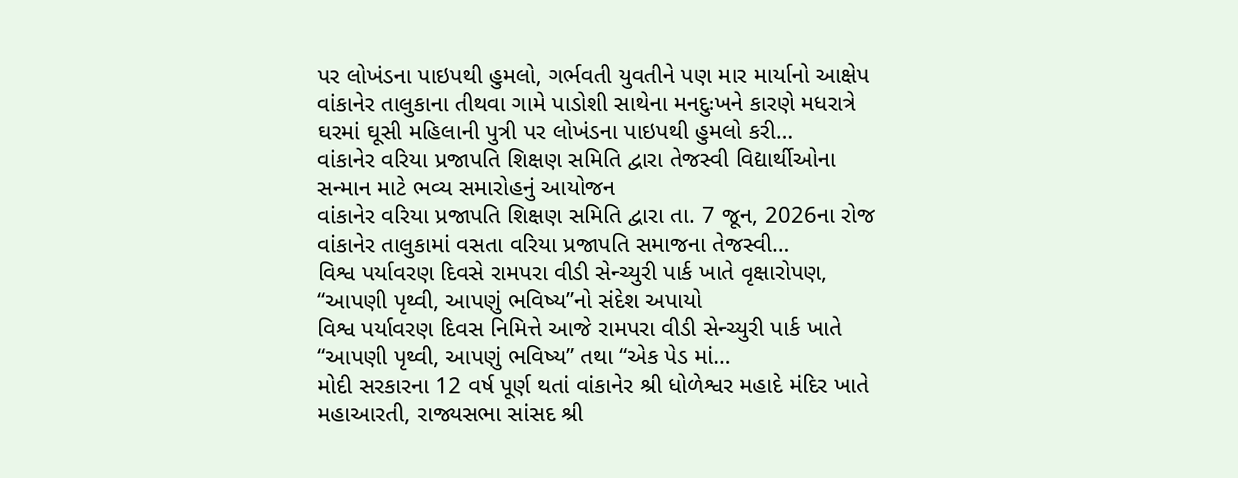પર લોખંડના પાઇપથી હુમલો, ગર્ભવતી યુવતીને પણ માર માર્યાનો આક્ષેપ
વાંકાનેર તાલુકાના તીથવા ગામે પાડોશી સાથેના મનદુઃખને કારણે મધરાત્રે ઘરમાં ઘૂસી મહિલાની પુત્રી પર લોખંડના પાઇપથી હુમલો કરી…
વાંકાનેર વરિયા પ્રજાપતિ શિક્ષણ સમિતિ દ્વારા તેજસ્વી વિદ્યાર્થીઓના સન્માન માટે ભવ્ય સમારોહનું આયોજન
વાંકાનેર વરિયા પ્રજાપતિ શિક્ષણ સમિતિ દ્વારા તા. 7 જૂન, 2026ના રોજ વાંકાનેર તાલુકામાં વસતા વરિયા પ્રજાપતિ સમાજના તેજસ્વી…
વિશ્વ પર્યાવરણ દિવસે રામપરા વીડી સેન્ચ્યુરી પાર્ક ખાતે વૃક્ષારોપણ, “આપણી પૃથ્વી, આપણું ભવિષ્ય”નો સંદેશ અપાયો
વિશ્વ પર્યાવરણ દિવસ નિમિત્તે આજે રામપરા વીડી સેન્ચ્યુરી પાર્ક ખાતે “આપણી પૃથ્વી, આપણું ભવિષ્ય” તથા “એક પેડ માં…
મોદી સરકારના 12 વર્ષ પૂર્ણ થતાં વાંકાનેર શ્રી ધોળેશ્વર મહાદે મંદિર ખાતે મહાઆરતી, રાજ્યસભા સાંસદ શ્રી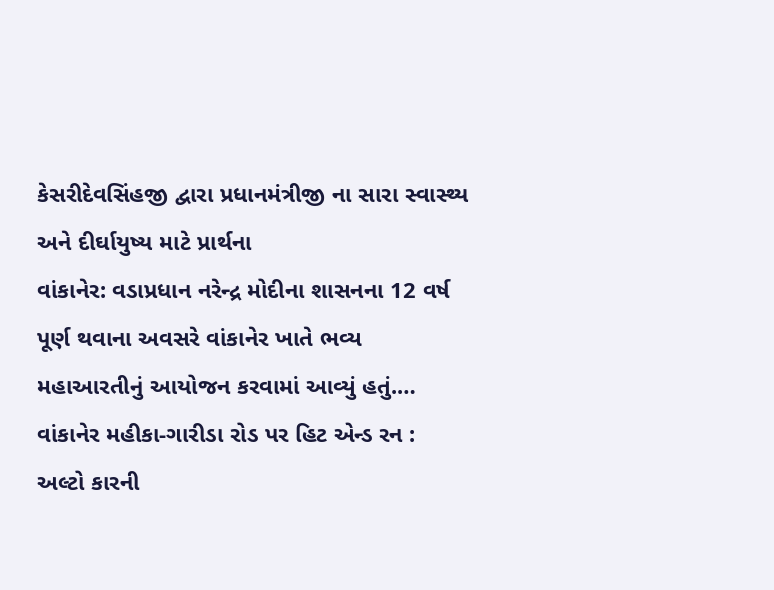કેસરીદેવસિંહજી દ્વારા પ્રધાનમંત્રીજી ના સારા સ્વાસ્થ્ય અને દીર્ઘાયુષ્ય માટે પ્રાર્થના
વાંકાનેર: વડાપ્રધાન નરેન્દ્ર મોદીના શાસનના 12 વર્ષ પૂર્ણ થવાના અવસરે વાંકાનેર ખાતે ભવ્ય મહાઆરતીનું આયોજન કરવામાં આવ્યું હતું.…
વાંકાનેર મહીકા-ગારીડા રોડ પર હિટ એન્ડ રન : અલ્ટો કારની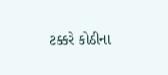ટક્કરે કોઠીના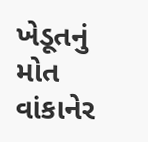ખેડૂતનું મોત
વાંકાનેર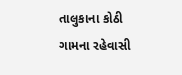તાલુકાના કોઠી ગામના રહેવાસી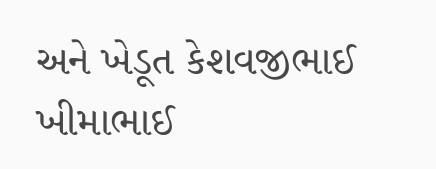અને ખેડૂત કેશવજીભાઈ ખીમાભાઈ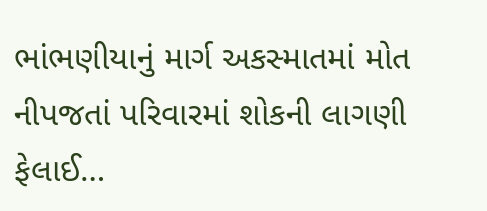ભાંભણીયાનું માર્ગ અકસ્માતમાં મોત નીપજતાં પરિવારમાં શોકની લાગણી ફેલાઈ…